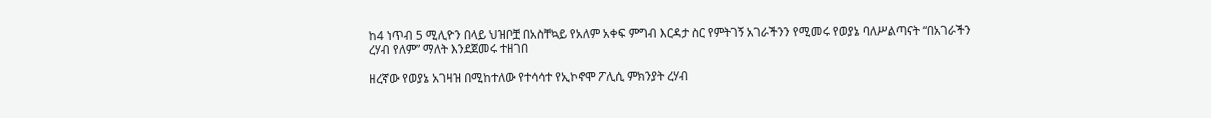ከ4 ነጥብ 5 ሚሊዮን በላይ ህዝቦቿ በአስቸኳይ የአለም አቀፍ ምግብ እርዳታ ስር የምትገኝ አገራችንን የሚመሩ የወያኔ ባለሥልጣናት “በአገራችን ረሃብ የለም” ማለት እንደጀመሩ ተዘገበ

ዘረኛው የወያኔ አገዛዝ በሚከተለው የተሳሳተ የኢኮኖሞ ፖሊሲ ምክንያት ረሃብ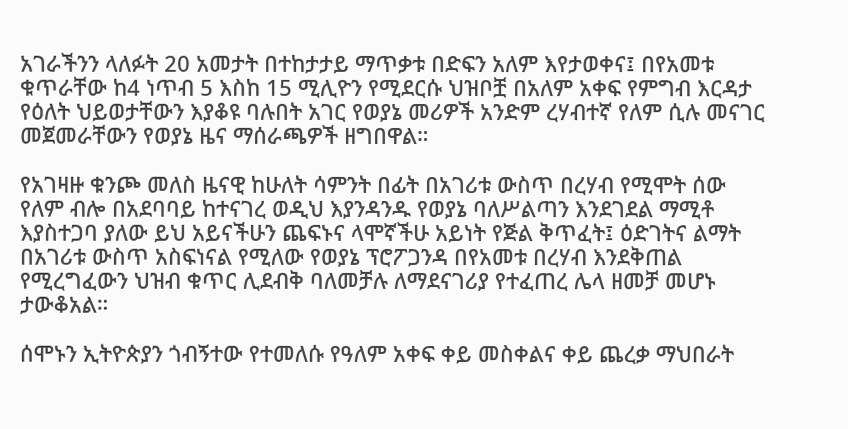አገራችንን ላለፉት 20 አመታት በተከታታይ ማጥቃቱ በድፍን አለም እየታወቀና፤ በየአመቱ ቁጥራቸው ከ4 ነጥብ 5 እስከ 15 ሚሊዮን የሚደርሱ ህዝቦቿ በአለም አቀፍ የምግብ እርዳታ የዕለት ህይወታቸውን እያቆዩ ባሉበት አገር የወያኔ መሪዎች አንድም ረሃብተኛ የለም ሲሉ መናገር መጀመራቸውን የወያኔ ዜና ማሰራጫዎች ዘግበዋል።

የአገዛዙ ቁንጮ መለስ ዜናዊ ከሁለት ሳምንት በፊት በአገሪቱ ውስጥ በረሃብ የሚሞት ሰው የለም ብሎ በአደባባይ ከተናገረ ወዲህ እያንዳንዱ የወያኔ ባለሥልጣን እንደገደል ማሚቶ እያስተጋባ ያለው ይህ አይናችሁን ጨፍኑና ላሞኛችሁ አይነት የጅል ቅጥፈት፤ ዕድገትና ልማት በአገሪቱ ውስጥ አስፍነናል የሚለው የወያኔ ፕሮፖጋንዳ በየአመቱ በረሃብ እንደቅጠል የሚረግፈውን ህዝብ ቁጥር ሊደብቅ ባለመቻሉ ለማደናገሪያ የተፈጠረ ሌላ ዘመቻ መሆኑ ታውቆአል።

ሰሞኑን ኢትዮጵያን ጎብኝተው የተመለሱ የዓለም አቀፍ ቀይ መስቀልና ቀይ ጨረቃ ማህበራት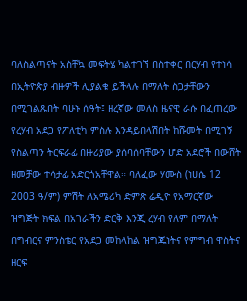ባለስልጣናት አስቸኳ መፍትሄ ካልተገኘ በስተቀር በርሃብ የተነሳ በኢትዮጵያ ብዙዎች ሊያልቁ ይችላሉ በማለት ስጋታቸውን በሚገልጹበት ባሁኑ ሰዓት፤ ዘረኛው መለስ ዜናዊ ራሱ በፈጠረው የረሃብ አደጋ የፖለቲካ ምስሉ እንዳይበላሽበት ከሹመት በሚገኝ የስልጣን ትርፍራፊ በዙሪያው ያሰባሰባቸውን ሆድ አደሮች በውሸት ዘመቻው ተሳታፊ አድርጎአቸዋል። ባለፈው ሃሙስ (ነሀሴ 12 2003 ዓ/ም) ምሽት ለአሜሪካ ድምጽ ሬዲዮ የአማርኛው ዝግጅት ክፍል በአገራችን ድርቅ እንጂ ረሃብ የለም በማለት በግብርና ምንስቴር የአደጋ መከላከል ዝግጁነትና የምግብ ዋስትና ዘርፍ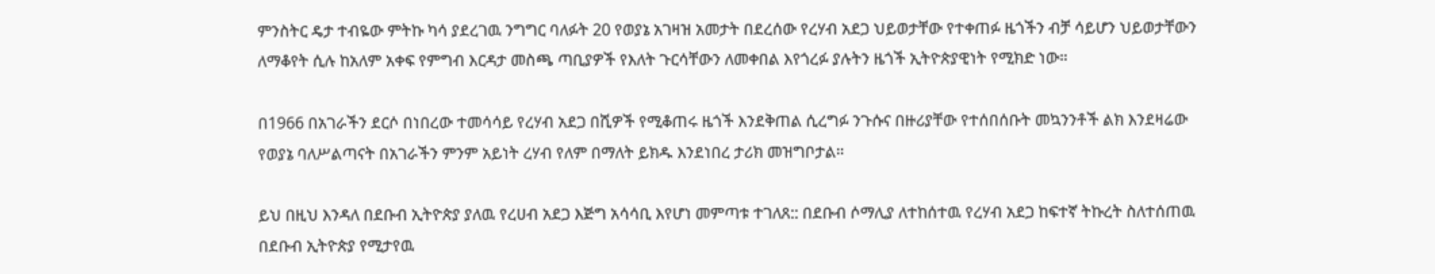ምንስትር ዴታ ተብዬው ምትኩ ካሳ ያደረገዉ ንግግር ባለፉት 20 የወያኔ አገዛዝ አመታት በደረሰው የረሃብ አደጋ ህይወታቸው የተቀጠፉ ዜጎችን ብቻ ሳይሆን ህይወታቸውን ለማቆየት ሲሉ ከአለም አቀፍ የምግብ እርዳታ መስጫ ጣቢያዎች የእለት ጉርሳቸውን ለመቀበል እየጎረፉ ያሉትን ዜጎች ኢትዮጵያዊነት የሚክድ ነው።

በ1966 በአገራችን ደርሶ በነበረው ተመሳሳይ የረሃብ አደጋ በሺዎች የሚቆጠሩ ዜጎች እንደቅጠል ሲረግፉ ንጉሱና በዙሪያቸው የተሰበሰቡት መኳንንቶች ልክ እንደዛሬው የወያኔ ባለሥልጣናት በአገራችን ምንም አይነት ረሃብ የለም በማለት ይክዱ እንደነበረ ታሪክ መዝግቦታል።

ይህ በዚህ እንዳለ በደቡብ ኢትዮጵያ ያለዉ የረሀብ አደጋ እጅግ አሳሳቢ እየሆነ መምጣቱ ተገለጸ:: በደቡብ ሶማሊያ ለተከሰተዉ የረሃብ አደጋ ከፍተኛ ትኩረት ስለተሰጠዉ በደቡብ ኢትዮጵያ የሚታየዉ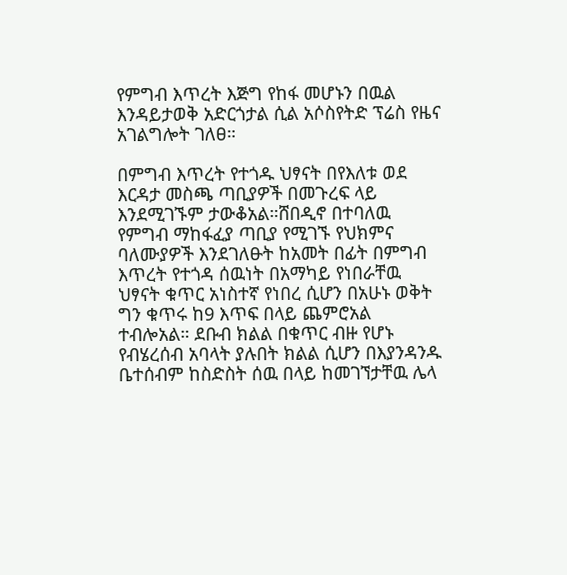የምግብ እጥረት እጅግ የከፋ መሆኑን በዉል እንዳይታወቅ አድርጎታል ሲል አሶስየትድ ፕሬስ የዜና አገልግሎት ገለፀ።

በምግብ እጥረት የተጎዱ ህፃናት በየእለቱ ወደ እርዳታ መስጫ ጣቢያዎች በመጉረፍ ላይ እንደሚገኙም ታውቆአል።ሸበዲኖ በተባለዉ የምግብ ማከፋፈያ ጣቢያ የሚገኙ የህክምና ባለሙያዎች እንደገለፁት ከአመት በፊት በምግብ እጥረት የተጎዳ ሰዉነት በአማካይ የነበራቸዉ ህፃናት ቁጥር አነስተኛ የነበረ ሲሆን በአሁኑ ወቅት ግን ቁጥሩ ከ9 እጥፍ በላይ ጨምሮአል ተብሎአል። ደቡብ ክልል በቁጥር ብዙ የሆኑ የብሄረሰብ አባላት ያሉበት ክልል ሲሆን በእያንዳንዱ ቤተሰብም ከስድስት ሰዉ በላይ ከመገኘታቸዉ ሌላ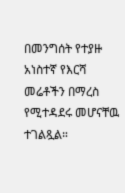በመንግሰት የተያዙ አነስተኛ የእርሻ መሬቶችን በማረስ የሚተዳደሩ መሆናቸዉ ተገልጿል።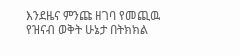እንደዜና ምንጩ ዘገባ የመጪዉ የዝናብ ወቅት ሁኔታ በትክክል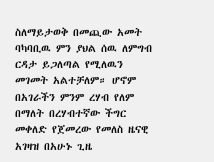ስለማይታወቅ በመጪው አመት ባካባቢዉ ምን ያህል ሰዉ ለምግብ ርዳታ ይጋለጣል የሚለዉን መገመት አልተቻለም። ሆኖም በአገራችን ምንም ረሃብ የለም በማለት በረሃብተኛው ችግር መቀለድ የጀመረው የመለስ ዜናዊ አገዛዝ በአሁኑ ጊዜ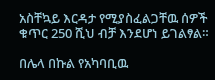አስቸኳይ እርዳታ የሚያስፈልጋቸዉ ሰዎች ቁጥር 250 ሺህ ብቻ እንደሆነ ይገልፃል።

በሌላ በኩል የአካባቢዉ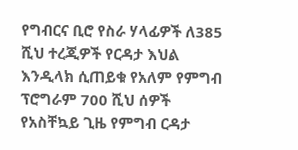የግብርና ቢሮ የስራ ሃላፊዎች ለ385 ሺህ ተረጂዎች የርዳታ እህል እንዲላክ ሲጠይቁ የአለም የምግብ ፕሮግራም 700 ሺህ ሰዎች የአስቸኳይ ጊዜ የምግብ ርዳታ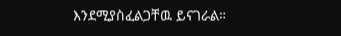እንደሚያስፈልጋቸዉ ይናገራል።